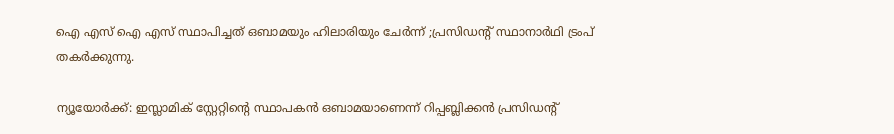ഐ എസ് ഐ എസ് സ്ഥാപിച്ചത് ഒബാമയും ഹിലാരിയും ചേര്‍ന്ന് ;പ്രസിഡന്റ്‌ സ്ഥാനാര്‍ഥി ട്രംപ് തകര്‍ക്കുന്നു.

ന്യൂയോര്‍ക്ക്: ഇസ്ലാമിക് സ്റ്റേറ്റിന്റെ സ്ഥാപകന്‍ ഒബാമയാണെന്ന് റിപ്പബ്ലിക്കന്‍ പ്രസിഡന്റ്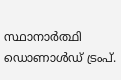സ്ഥാനാര്‍ത്ഥി ഡൊണാള്‍ഡ് ട്രംപ്.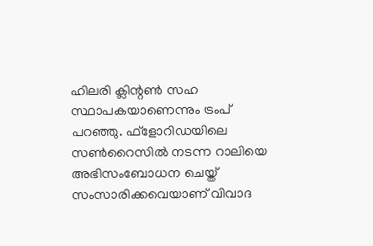ഹിലരി ക്ലിന്റണ്‍ സഹ സ്ഥാപകയാണെന്നും ട്രംപ് പറഞ്ഞു. ഫ്ളോറിഡയിലെ സണ്‍റൈസില്‍ നടന്ന റാലിയെ അഭിസംബോധന ചെയ്ത് സംസാരിക്കവെയാണ് വിവാദ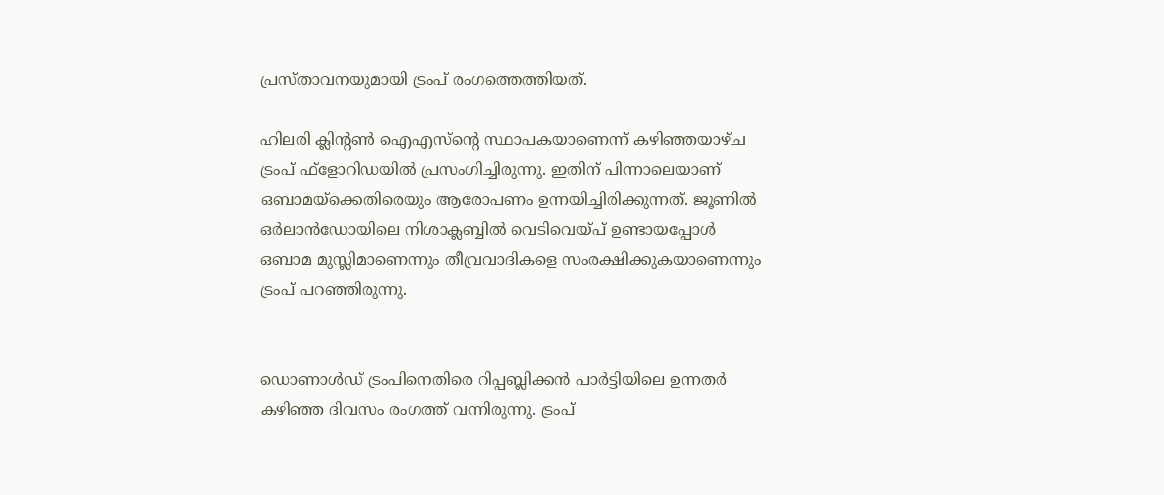പ്രസ്താവനയുമായി ട്രംപ് രംഗത്തെത്തിയത്.

ഹിലരി ക്ലിന്റണ്‍ ഐഎസ്ന്റെ സ്ഥാപകയാണെന്ന് കഴിഞ്ഞയാഴ്ച ട്രംപ് ഫ്ളോറിഡയില്‍ പ്രസംഗിച്ചിരുന്നു. ഇതിന് പിന്നാലെയാണ് ഒബാമയ്ക്കെതിരെയും ആരോപണം ഉന്നയിച്ചിരിക്കുന്നത്. ജൂണില്‍ ഒര്‍ലാന്‍ഡോയിലെ നിശാക്ലബ്ബില്‍ വെടിവെയ്പ് ഉണ്ടായപ്പോള്‍ ഒബാമ മുസ്ലിമാണെന്നും തീവ്രവാദികളെ സംരക്ഷിക്കുകയാണെന്നും ട്രംപ് പറഞ്ഞിരുന്നു.


ഡൊണാള്‍ഡ് ട്രംപിനെതിരെ റിപ്പബ്ലിക്കന്‍ പാര്‍ട്ടിയിലെ ഉന്നതര്‍ കഴിഞ്ഞ ദിവസം രംഗത്ത് വന്നിരുന്നു. ട്രംപ്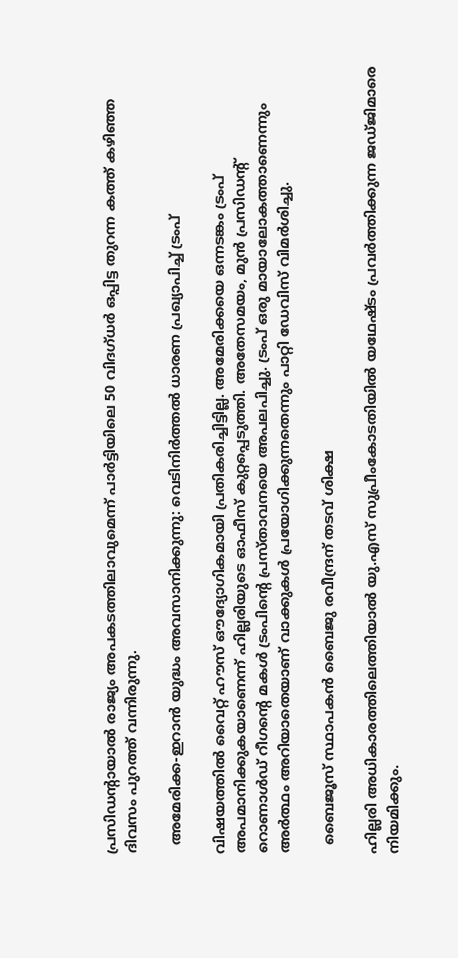പ്രസിഡന്റായാല്‍ രാജ്യം അപകടത്തിലാവുമെന്ന് പാര്‍ട്ടിയിലെ 50 വിദഗ്ധര്‍ ഒപ്പിട്ട തുറന്ന കത്ത് കഴിഞ്ഞ ദിവസം പുറത്ത് വന്നിരുന്നു.

  അമേരിക്ക-ഇറാൻ യുദ്ധം അവസാനിക്കുന്നു: വെടിനിർത്തൽ ധാരണ പ്രഖ്യാപിച്ച് ട്രംപ്

വിഷയത്തില്‍ വൈറ്റ് ഹൗസ് ഔദ്യോഗികമായി പ്രതികരിച്ചിട്ടില്ല. അമേരിക്കയെ ഒന്നടങ്കം ട്രംപ് അപമാനിക്കുകയാണെന്ന് ഹില്ലരിയുടെ ഓഫീസ് കുറ്റപ്പെടുത്തി. അതേസമയം, മുന്‍ പ്രസിഡന്റ് റൊണാള്‍ഡ് റീഗന്റെ മകള്‍ ട്രംപിന്റെ പ്രസ്താവനയെ അപലപിച്ചു. ട്രംപ് ഒരു മായാലോകത്താണെന്നും അര്‍ത്ഥം അറിയാതെയാണ് വാക്കുകള്‍ പ്രയോഗിക്കുന്നതെന്നും പാറ്റി ഡേവിസ് വിമര്‍ശിച്ചു.

  ബൈജൂസ് സ്ഥാപകൻ ബൈജു രവീന്ദ്രന് തടവ് ശിക്ഷ

ഹില്ലരി അധികാരത്തിലെത്തിയാല്‍ യു.എസ് സുപ്രീംകോടതിയില്‍ യഥേഷ്ടം പ്രവര്‍ത്തിക്കുന്ന ജഡ്ജിമാരെ നിയമിക്കും.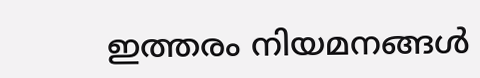ഇത്തരം നിയമനങ്ങള്‍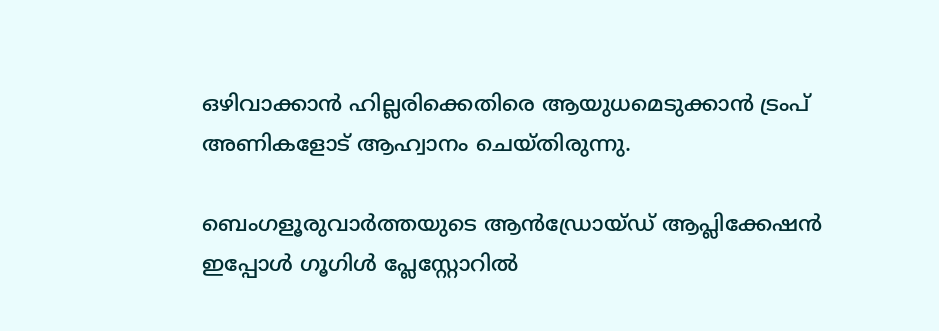ഒഴിവാക്കാന്‍ ഹില്ലരിക്കെതിരെ ആയുധമെടുക്കാന്‍ ട്രംപ് അണികളോട് ആഹ്വാനം ചെയ്തിരുന്നു.

ബെംഗളൂരുവാർത്തയുടെ ആൻഡ്രോയ്ഡ് ആപ്ലിക്കേഷൻ ഇപ്പോൾ ഗൂഗിൾ പ്ലേസ്റ്റോറിൽ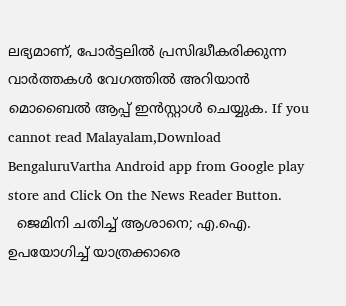ലഭ്യമാണ്, പോർട്ടലിൽ പ്രസിദ്ധീകരിക്കുന്ന വാർത്തകൾ വേഗത്തിൽ അറിയാൻ മൊബൈൽ ആപ്പ് ഇൻസ്റ്റാൾ ചെയ്യുക. If you cannot read Malayalam,Download BengaluruVartha Android app from Google play store and Click On the News Reader Button.
  ജെമിനി ചതിച്ച് ആശാനെ; എ.ഐ. ഉപയോഗിച്ച് യാത്രക്കാരെ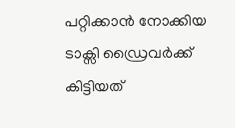പറ്റിക്കാൻ നോക്കിയ ടാക്സി ഡ്രൈവർക്ക് കിട്ടിയത്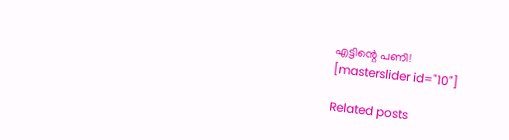എട്ടിന്റെ പണി!
[masterslider id="10"]

Related posts